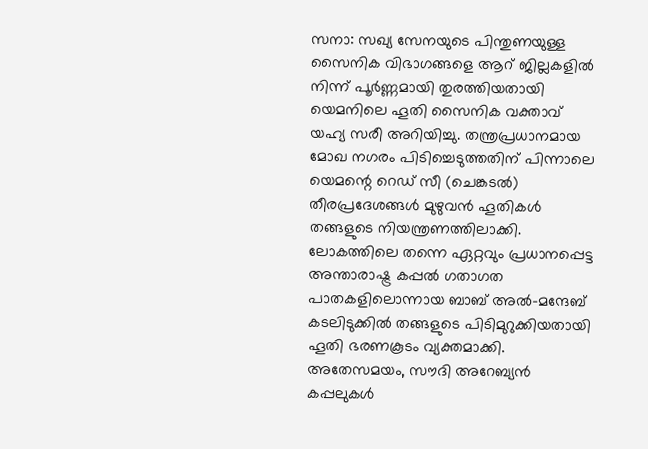സനാ: സഖ്യ സേനയുടെ പിന്തുണയുള്ള സൈനിക വിഭാഗങ്ങളെ ആറ് ജില്ലകളിൽ നിന്ന് പൂർണ്ണമായി തുരത്തിയതായി യെമനിലെ ഹൂതി സൈനിക വക്താവ് യഹ്യ സരീ അറിയിച്ചു. തന്ത്രപ്രധാനമായ മോഖ നഗരം പിടിച്ചെടുത്തതിന് പിന്നാലെ യെമന്റെ റെഡ് സീ (ചെങ്കടൽ) തീരപ്രദേശങ്ങൾ മുഴുവൻ ഹൂതികൾ തങ്ങളുടെ നിയന്ത്രണത്തിലാക്കി.
ലോകത്തിലെ തന്നെ ഏറ്റവും പ്രധാനപ്പെട്ട അന്താരാഷ്ട്ര കപ്പൽ ഗതാഗത പാതകളിലൊന്നായ ബാബ് അൽ-മന്ദേബ് കടലിടുക്കിൽ തങ്ങളുടെ പിടിമുറുക്കിയതായി ഹൂതി ഭരണകൂടം വ്യക്തമാക്കി. അതേസമയം, സൗദി അറേബ്യൻ കപ്പലുകൾ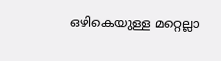ഒഴികെയുള്ള മറ്റെല്ലാ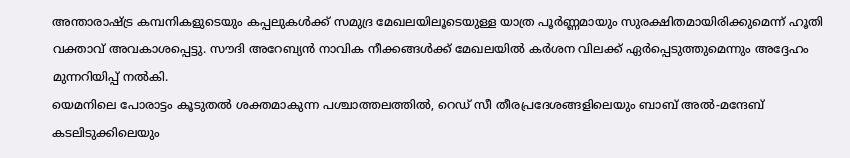അന്താരാഷ്ട്ര കമ്പനികളുടെയും കപ്പലുകൾക്ക് സമുദ്ര മേഖലയിലൂടെയുള്ള യാത്ര പൂർണ്ണമായും സുരക്ഷിതമായിരിക്കുമെന്ന് ഹൂതി വക്താവ് അവകാശപ്പെട്ടു. സൗദി അറേബ്യൻ നാവിക നീക്കങ്ങൾക്ക് മേഖലയിൽ കർശന വിലക്ക് ഏർപ്പെടുത്തുമെന്നും അദ്ദേഹം മുന്നറിയിപ്പ് നൽകി.
യെമനിലെ പോരാട്ടം കൂടുതൽ ശക്തമാകുന്ന പശ്ചാത്തലത്തിൽ, റെഡ് സീ തീരപ്രദേശങ്ങളിലെയും ബാബ് അൽ-മന്ദേബ് കടലിടുക്കിലെയും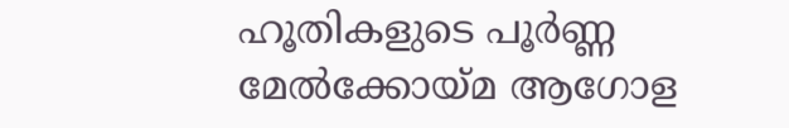ഹൂതികളുടെ പൂർണ്ണ മേൽക്കോയ്മ ആഗോള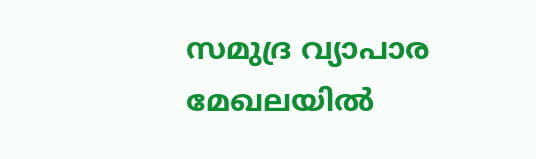സമുദ്ര വ്യാപാര മേഖലയിൽ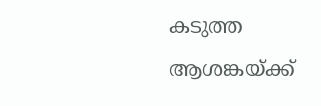കടുത്ത ആശങ്കയ്ക്ക്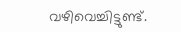വഴിവെച്ചിട്ടുണ്ട്.